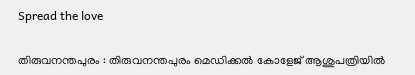Spread the love

തിരുവനന്തപുരം : തിരുവനന്തപുരം മെഡിക്കൽ കോളേജ് ആശുപത്രിയിൽ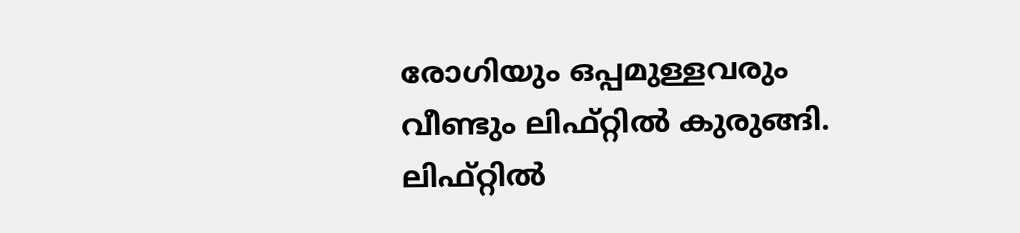രോഗിയും ഒപ്പമുള്ളവരും വീണ്ടും ലിഫ്റ്റിൽ കുരുങ്ങി. ലിഫ്റ്റിൽ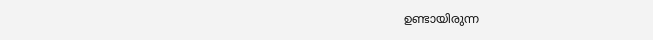ഉണ്ടായിരുന്ന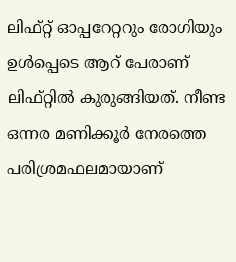ലിഫ്റ്റ് ഓപ്പറേറ്ററും രോഗിയും ഉള്‍പ്പെടെ ആറ് പേരാണ് ലിഫ്റ്റിൽ കുരുങ്ങിയത്. നീണ്ട ഒന്നര മണിക്കൂർ നേരത്തെ പരിശ്രമഫലമായാണ്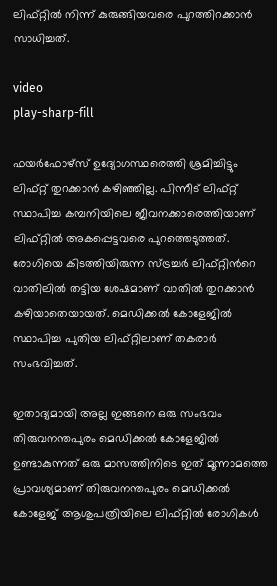ലിഫ്റ്റിൽ നിന്ന് കുരുങ്ങിയവരെ പുറത്തിറക്കാൻ സാധിച്ചത്‌.

video
play-sharp-fill

ഫയർഫോഴ്സ് ഉദ്യോഗസ്ഥരെത്തി ശ്രമിച്ചിട്ടും ലിഫ്റ്റ് തുറക്കാൻ കഴിഞ്ഞില്ല. പിന്നീട് ലിഫ്റ്റ് സ്ഥാപിച്ച കമ്പനിയിലെ ജീവനക്കാരെത്തിയാണ് ലിഫ്റ്റിൽ അകപ്പെട്ടവരെ പുറത്തെടുത്തത്. രോഗിയെ കിടത്തിയിരുന്ന സ്ട്രച്ചർ ലിഫ്റ്റിന്‍റെ വാതിലിൽ തട്ടിയ ശേഷമാണ് വാതിൽ തുറക്കാൻ കഴിയാതെയായത്. മെഡിക്കൽ കോളേജിൽ സ്ഥാപിച്ച പുതിയ ലിഫ്റ്റിലാണ് തകരാർ സംഭവിച്ചത്.

ഇതാദ്യമായി അല്ല ഇങ്ങനെ ഒരു സംഭവം തിരുവനന്തപുരം മെഡിക്കൽ കോളേജിൽ ഉണ്ടാകുന്നത് ഒരു മാസത്തിനിടെ ഇത് മൂന്നാമത്തെ പ്രാവശ്യമാണ് തിരുവനന്തപുരം മെഡിക്കൽ കോളേജ് ആശുപത്രിയിലെ ലിഫ്റ്റിൽ രോഗികള്‍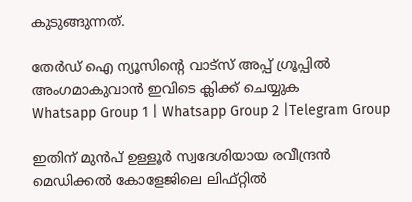കുടുങ്ങുന്നത്.

തേർഡ് ഐ ന്യൂസിന്റെ വാട്സ് അപ്പ് ഗ്രൂപ്പിൽ അംഗമാകുവാൻ ഇവിടെ ക്ലിക്ക് ചെയ്യുക
Whatsapp Group 1 | Whatsapp Group 2 |Telegram Group

ഇതിന് മുൻപ് ഉള്ളൂർ സ്വദേശിയായ രവീന്ദ്രൻ മെഡിക്കൽ കോളേജിലെ ലിഫ്റ്റിൽ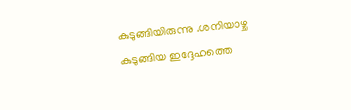കുടുങ്ങിയിരുന്നു .ശനിയാഴ്ച കുടുങ്ങിയ ഇദ്ദേഹത്തെ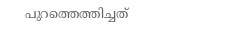പുറത്തെത്തിച്ചത്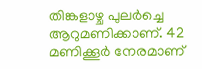തിങ്കളാഴ്ച പുലർച്ചെ ആറുമണിക്കാണ്. 42 മണിക്കൂർ നേരമാണ്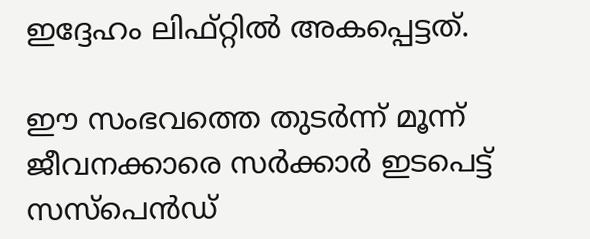ഇദ്ദേഹം ലിഫ്റ്റിൽ അകപ്പെട്ടത്.

ഈ സംഭവത്തെ തുടര്‍ന്ന് മൂന്ന് ജീവനക്കാരെ സര്‍ക്കാര്‍ ഇടപെട്ട് സസ്പെന്‍ഡ്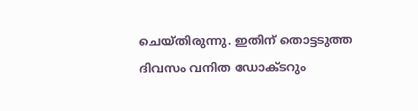ചെയ്തിരുന്നു. ഇതിന് തൊട്ടടുത്ത ദിവസം വനിത ഡോക്ടറും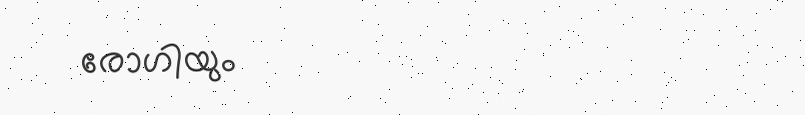രോഗിയും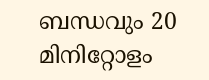ബന്ധവും 20 മിനിറ്റോളം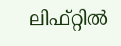ലിഫ്റ്റില്‍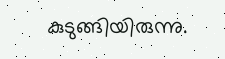കുടുങ്ങിയിരുന്നു.